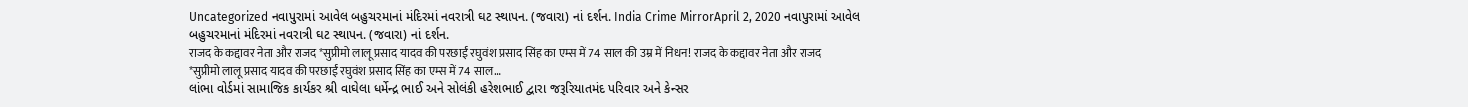Uncategorized નવાપુરામાં આવેલ બહુચરમાનાં મંદિરમાં નવરાત્રી ઘટ સ્થાપન. (જવારા) નાં દર્શન. India Crime MirrorApril 2, 2020 નવાપુરામાં આવેલ બહુચરમાનાં મંદિરમાં નવરાત્રી ઘટ સ્થાપન. (જવારા) નાં દર્શન.
राजद के कद्दावर नेता और राजद *सुप्रीमो लालू प्रसाद यादव की परछाईं रघुवंश प्रसाद सिंह का एम्स में 74 साल की उम्र में निधन! राजद के कद्दावर नेता और राजद *सुप्रीमो लालू प्रसाद यादव की परछाईं रघुवंश प्रसाद सिंह का एम्स में 74 साल…
લાંભા વોર્ડમાં સામાજિક કાર્યકર શ્રી વાઘેલા ધર્મેન્દ્ર ભાઈ અને સોલંકી હરેશભાઈ દ્વારા જરૂરિયાતમંદ પરિવાર અને કેન્સર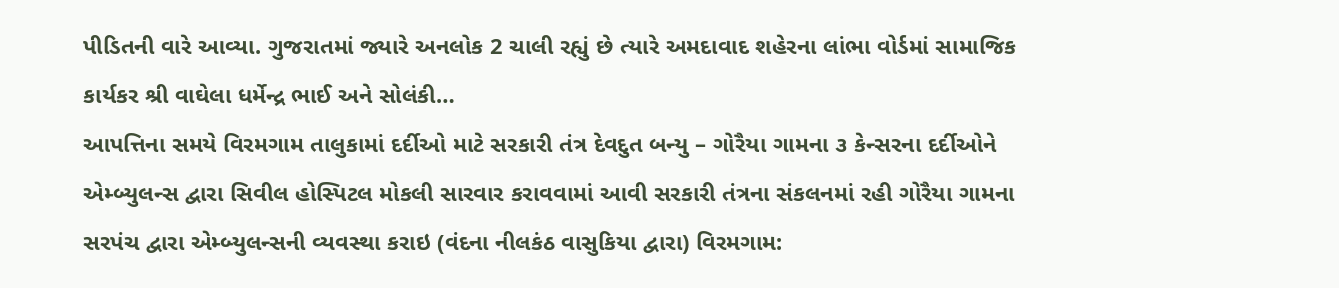પીડિતની વારે આવ્યા. ગુજરાતમાં જ્યારે અનલોક 2 ચાલી રહ્યું છે ત્યારે અમદાવાદ શહેરના લાંભા વોર્ડમાં સામાજિક કાર્યકર શ્રી વાઘેલા ધર્મેન્દ્ર ભાઈ અને સોલંકી…
આપત્તિના સમયે વિરમગામ તાલુકામાં દર્દીઓ માટે સરકારી તંત્ર દેવદુત બન્યુ – ગોરૈયા ગામના ૩ કેન્સરના દર્દીઓને એમ્બ્યુલન્સ દ્વારા સિવીલ હોસ્પિટલ મોકલી સારવાર કરાવવામાં આવી સરકારી તંત્રના સંકલનમાં રહી ગોરૈયા ગામના સરપંચ દ્વારા એમ્બ્યુલન્સની વ્યવસ્થા કરાઇ (વંદના નીલકંઠ વાસુકિયા દ્વારા) વિરમગામ: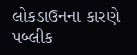લોકડાઉનના કારણે પબ્લીક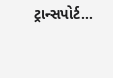ટ્રાન્સપોર્ટ…